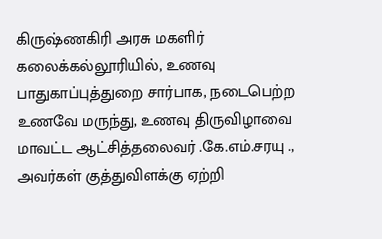கிருஷ்ணகிரி அரசு மகளிர் கலைக்கல்லூரியில், உணவு பாதுகாப்புத்துறை சார்பாக, நடைபெற்ற உணவே மருந்து, உணவு திருவிழாவை மாவட்ட ஆட்சித்தலைவர் .கே.எம்.சரயு ., அவர்கள் குத்துவிளக்கு ஏற்றி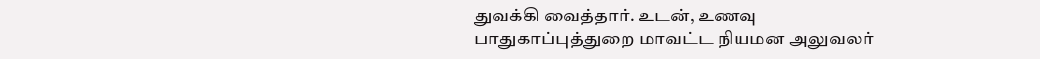துவக்கி வைத்தார். உடன், உணவு பாதுகாப்புத்துறை மாவட்ட நியமன அலுவலர்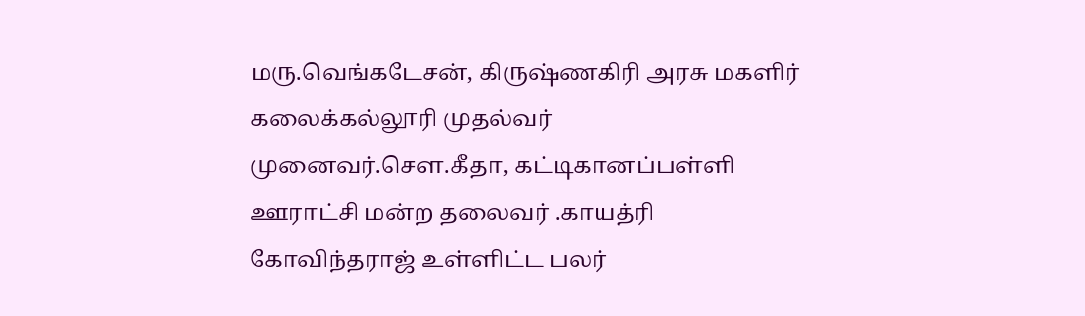மரு.வெங்கடேசன், கிருஷ்ணகிரி அரசு மகளிர் கலைக்கல்லூரி முதல்வர் முனைவர்.சௌ.கீதா, கட்டிகானப்பள்ளி ஊராட்சி மன்ற தலைவர் .காயத்ரி கோவிந்தராஜ் உள்ளிட்ட பலர்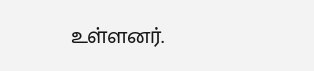உள்ளனர்.